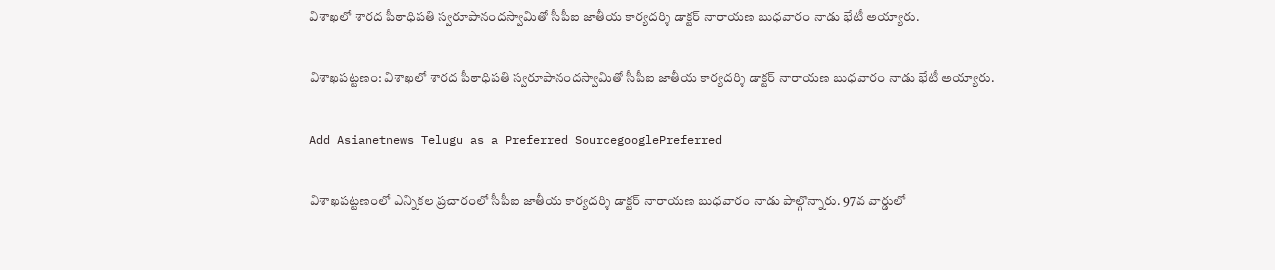విశాఖలో శారద పీఠాధిపతి స్వరూపానందస్వామితో సీపీఐ జాతీయ కార్యదర్శి డాక్టర్ నారాయణ బుధవారం నాడు భేటీ అయ్యారు.

విశాఖపట్టణం: విశాఖలో శారద పీఠాధిపతి స్వరూపానందస్వామితో సీపీఐ జాతీయ కార్యదర్శి డాక్టర్ నారాయణ బుధవారం నాడు భేటీ అయ్యారు.

Add Asianetnews Telugu as a Preferred SourcegooglePreferred

విశాఖపట్టణంలో ఎన్నికల ప్రచారంలో సీపీఐ జాతీయ కార్యదర్శి డాక్టర్ నారాయణ బుధవారం నాడు పాల్గొన్నారు. 97వ వార్డులో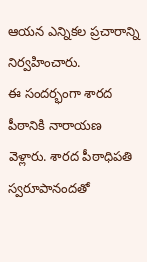ఆయన ఎన్నికల ప్రచారాన్ని నిర్వహించారు.
ఈ సందర్భంగా శారద పీఠానికి నారాయణ వెళ్లారు. శారద పీఠాధిపతి స్వరూపానందతో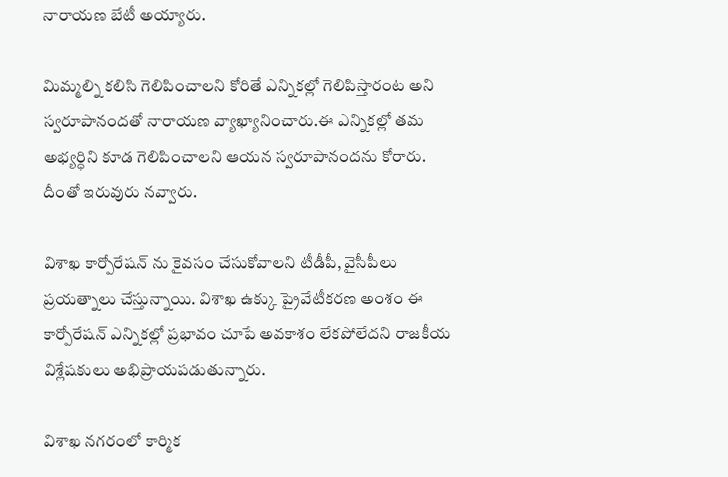నారాయణ బేటీ అయ్యారు.

మిమ్మల్ని కలిసి గెలిపించాలని కోరితే ఎన్నికల్లో గెలిపిస్తారంట అని స్వరూపానందతో నారాయణ వ్యాఖ్యానించారు.ఈ ఎన్నికల్లో తమ అభ్యర్ధిని కూడ గెలిపించాలని ఆయన స్వరూపానందను కోరారు. దీంతో ఇరువురు నవ్వారు.

విశాఖ కార్పోరేషన్ ను కైవసం చేసుకోవాలని టీడీపీ, వైసీపీలు ప్రయత్నాలు చేస్తున్నాయి. విశాఖ ఉక్కు ప్రైవేటీకరణ అంశం ఈ కార్పోరేషన్ ఎన్నికల్లో ప్రభావం చూపే అవకాశం లేకపోలేదని రాజకీయ విశ్లేషకులు అభిప్రాయపడుతున్నారు.

విశాఖ నగరంలో కార్మిక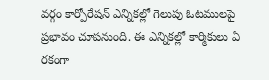వర్గం కార్పోరేషన్ ఎన్నికల్లో గెలుపు ఓటములపై ప్రభావం చూపనుంది. ఈ ఎన్నికల్లో కార్మికులు ఏ రకంగా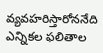వ్యవహరిస్తారోననేది ఎన్నికల ఫలితాల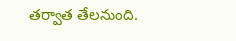తర్వాత తేలనుంది.